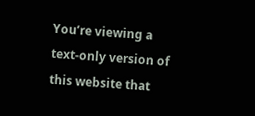You’re viewing a text-only version of this website that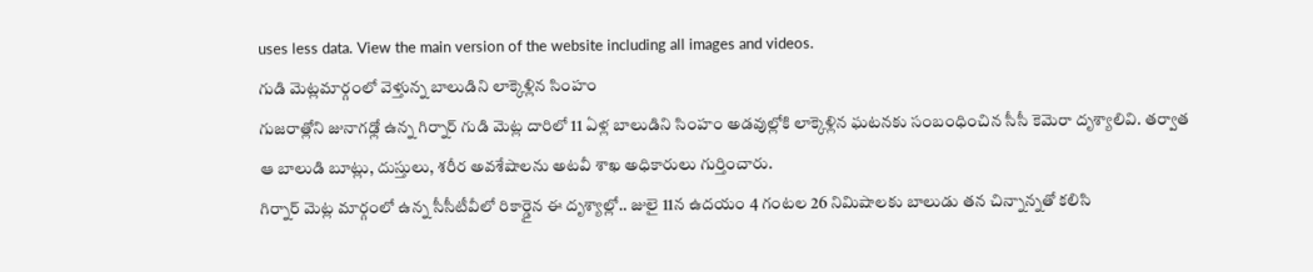uses less data. View the main version of the website including all images and videos.
గుడి మెట్లమార్గంలో వెళ్తున్న బాలుడిని లాక్కెళ్లిన సింహం
గుజరాత్లోని జునాగఢ్లో ఉన్న గిర్నార్ గుడి మెట్ల దారిలో 11 ఏళ్ల బాలుడిని సింహం అడవుల్లోకి లాక్కెళ్లిన ఘటనకు సంబంధించిన సీసీ కెమెరా దృశ్యాలివి. తర్వాత ఆ బాలుడి బూట్లు, దుస్తులు, శరీర అవశేషాలను అటవీ శాఖ అధికారులు గుర్తించారు.
గిర్నార్ మెట్ల మార్గంలో ఉన్న సీసీటీవీలో రికార్డైన ఈ దృశ్యాల్లో.. జులై 11న ఉదయం 4 గంటల 26 నిమిషాలకు బాలుడు తన చిన్నాన్నతో కలిసి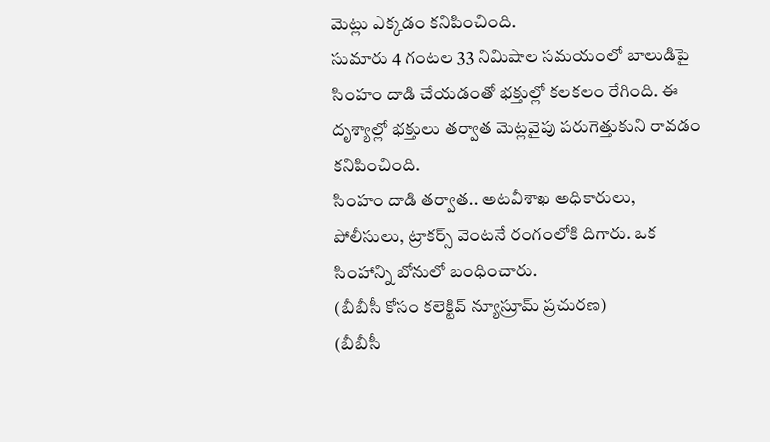మెట్లు ఎక్కడం కనిపించింది.
సుమారు 4 గంటల 33 నిమిషాల సమయంలో బాలుడిపై సింహం దాడి చేయడంతో భక్తుల్లో కలకలం రేగింది. ఈ దృశ్యాల్లో భక్తులు తర్వాత మెట్లవైపు పరుగెత్తుకుని రావడం కనిపించింది.
సింహం దాడి తర్వాత.. అటవీశాఖ అధికారులు, పోలీసులు, ట్రాకర్స్ వెంటనే రంగంలోకి దిగారు. ఒక సింహాన్ని బోనులో బంధించారు.
(బీబీసీ కోసం కలెక్టివ్ న్యూస్రూమ్ ప్రచురణ)
(బీబీసీ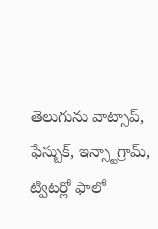తెలుగును వాట్సాప్, ఫేస్బుక్, ఇన్స్టాగ్రామ్, ట్విటర్లో ఫాలో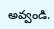అవ్వండి.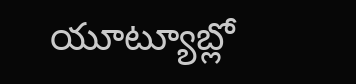యూట్యూబ్లో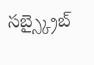సబ్స్క్రైబ్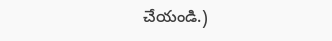చేయండి.)